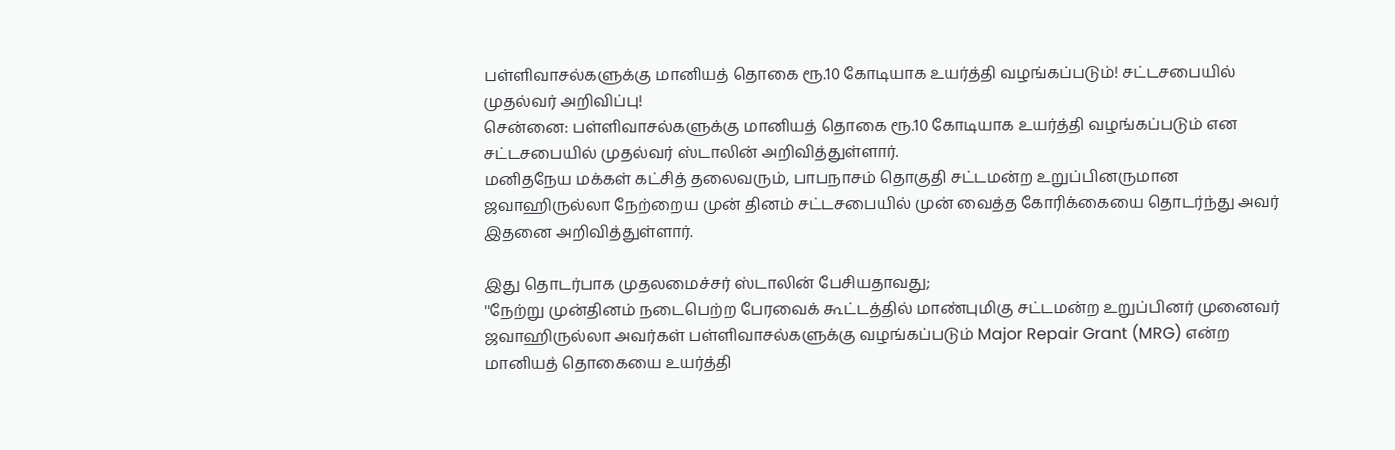பள்ளிவாசல்களுக்கு மானியத் தொகை ரூ.10 கோடியாக உயர்த்தி வழங்கப்படும்! சட்டசபையில் முதல்வர் அறிவிப்பு!
சென்னை: பள்ளிவாசல்களுக்கு மானியத் தொகை ரூ.10 கோடியாக உயர்த்தி வழங்கப்படும் என சட்டசபையில் முதல்வர் ஸ்டாலின் அறிவித்துள்ளார்.
மனிதநேய மக்கள் கட்சித் தலைவரும், பாபநாசம் தொகுதி சட்டமன்ற உறுப்பினருமான ஜவாஹிருல்லா நேற்றைய முன் தினம் சட்டசபையில் முன் வைத்த கோரிக்கையை தொடர்ந்து அவர் இதனை அறிவித்துள்ளார்.

இது தொடர்பாக முதலமைச்சர் ஸ்டாலின் பேசியதாவது;
''நேற்று முன்தினம் நடைபெற்ற பேரவைக் கூட்டத்தில் மாண்புமிகு சட்டமன்ற உறுப்பினர் முனைவர் ஜவாஹிருல்லா அவர்கள் பள்ளிவாசல்களுக்கு வழங்கப்படும் Major Repair Grant (MRG) என்ற மானியத் தொகையை உயர்த்தி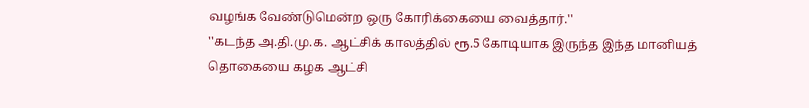வழங்க வேண்டுமென்ற ஒரு கோரிக்கையை வைத்தார்.''
''கடந்த அ.தி.மு.க. ஆட்சிக் காலத்தில் ரூ.5 கோடியாக இருந்த இந்த மானியத் தொகையை கழக ஆட்சி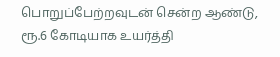பொறுப்பேற்றவுடன் சென்ற ஆண்டு, ரூ.6 கோடியாக உயர்த்தி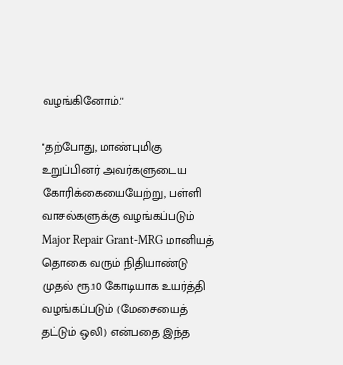வழங்கினோம்.''

''தற்போது, மாண்புமிகு உறுப்பினர் அவர்களுடைய கோரிக்கையையேற்று, பள்ளி வாசல்களுக்கு வழங்கப்படும் Major Repair Grant-MRG மானியத் தொகை வரும் நிதியாண்டு முதல் ரூ.10 கோடியாக உயர்த்தி வழங்கப்படும் (மேசையைத் தட்டும் ஒலி) என்பதை இந்த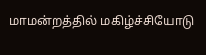மாமன்றத்தில் மகிழ்ச்சியோடு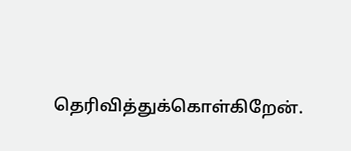தெரிவித்துக்கொள்கிறேன்.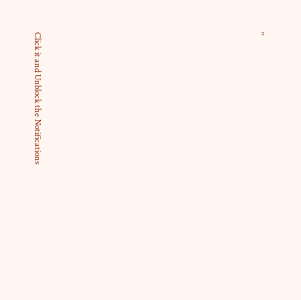''












Click it and Unblock the Notifications